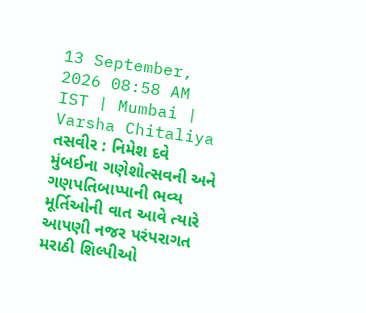13 September, 2026 08:58 AM IST | Mumbai | Varsha Chitaliya
તસવીર : નિમેશ દવે
મુંબઈના ગણેશોત્સવની અને ગણપતિબાપ્પાની ભવ્ય મૂર્તિઓની વાત આવે ત્યારે આપણી નજર પરંપરાગત મરાઠી શિલ્પીઓ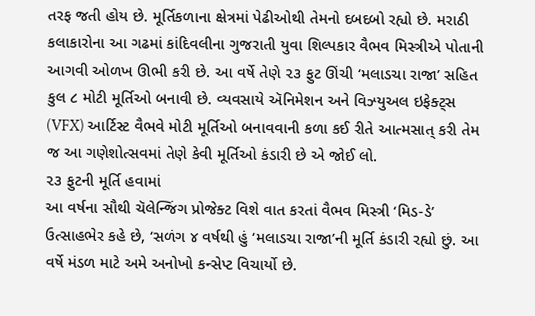તરફ જતી હોય છે. મૂર્તિકળાના ક્ષેત્રમાં પેઢીઓથી તેમનો દબદબો રહ્યો છે. મરાઠી કલાકારોના આ ગઢમાં કાંદિવલીના ગુજરાતી યુવા શિલ્પકાર વૈભવ મિસ્ત્રીએ પોતાની આગવી ઓળખ ઊભી કરી છે. આ વર્ષે તેણે ૨૩ ફુટ ઊંચી ‘મલાડચા રાજા’ સહિત કુલ ૮ મોટી મૂર્તિઓ બનાવી છે. વ્યવસાયે ઍનિમેશન અને વિઝ્યુઅલ ઇફેક્ટ્સ (VFX) આર્ટિસ્ટ વૈભવે મોટી મૂર્તિઓ બનાવવાની કળા કઈ રીતે આત્મસાત્ કરી તેમ જ આ ગણેશોત્સવમાં તેણે કેવી મૂર્તિઓ કંડારી છે એ જોઈ લો.
૨૩ ફુટની મૂર્તિ હવામાં
આ વર્ષના સૌથી ચૅલેન્જિંગ પ્રોજેક્ટ વિશે વાત કરતાં વૈભવ મિસ્ત્રી ‘મિડ-ડે’ ઉત્સાહભેર કહે છે, ‘સળંગ ૪ વર્ષથી હું ‘મલાડચા રાજા’ની મૂર્તિ કંડારી રહ્યો છું. આ વર્ષે મંડળ માટે અમે અનોખો કન્સેપ્ટ વિચાર્યો છે.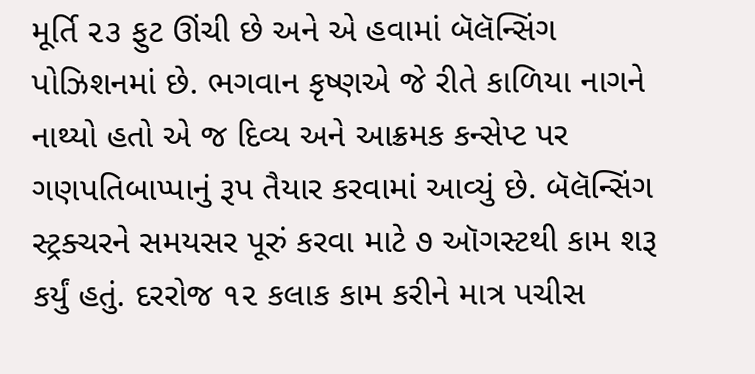મૂર્તિ ૨૩ ફુટ ઊંચી છે અને એ હવામાં બૅલૅન્સિંગ પોઝિશનમાં છે. ભગવાન કૃષ્ણએ જે રીતે કાળિયા નાગને નાથ્યો હતો એ જ દિવ્ય અને આક્રમક કન્સેપ્ટ પર ગણપતિબાપ્પાનું રૂપ તૈયાર કરવામાં આવ્યું છે. બૅલૅન્સિંગ સ્ટ્રક્ચરને સમયસર પૂરું કરવા માટે ૭ ઑગસ્ટથી કામ શરૂ કર્યું હતું. દરરોજ ૧૨ કલાક કામ કરીને માત્ર પચીસ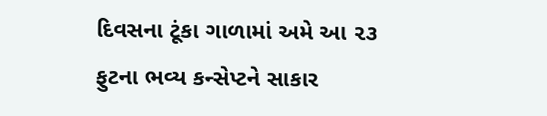દિવસના ટૂંકા ગાળામાં અમે આ ૨૩ ફુટના ભવ્ય કન્સેપ્ટને સાકાર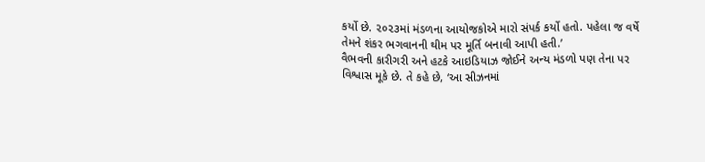કર્યો છે. ૨૦૨૩માં મંડળના આયોજકોએ મારો સંપર્ક કર્યો હતો. પહેલા જ વર્ષે તેમને શંકર ભગવાનની થીમ પર મૂર્તિ બનાવી આપી હતી.’
વૈભવની કારીગરી અને હટકે આઇડિયાઝ જોઈને અન્ય મંડળો પણ તેના પર વિશ્વાસ મૂકે છે. તે કહે છે, ‘આ સીઝનમાં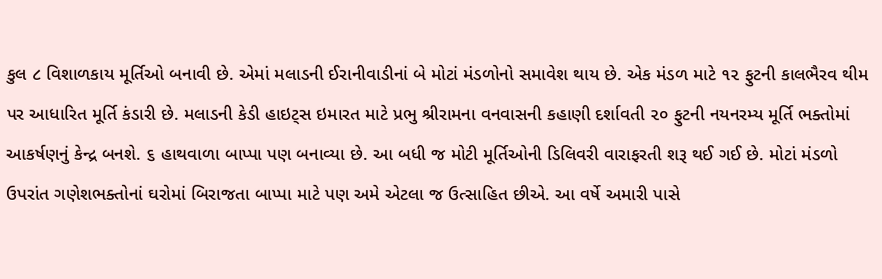કુલ ૮ વિશાળકાય મૂર્તિઓ બનાવી છે. એમાં મલાડની ઈરાનીવાડીનાં બે મોટાં મંડળોનો સમાવેશ થાય છે. એક મંડળ માટે ૧૨ ફુટની કાલભૈરવ થીમ પર આધારિત મૂર્તિ કંડારી છે. મલાડની કેડી હાઇટ્સ ઇમારત માટે પ્રભુ શ્રીરામના વનવાસની કહાણી દર્શાવતી ૨૦ ફુટની નયનરમ્ય મૂર્તિ ભક્તોમાં આકર્ષણનું કેન્દ્ર બનશે. ૬ હાથવાળા બાપ્પા પણ બનાવ્યા છે. આ બધી જ મોટી મૂર્તિઓની ડિલિવરી વારાફરતી શરૂ થઈ ગઈ છે. મોટાં મંડળો ઉપરાંત ગણેશભક્તોનાં ઘરોમાં બિરાજતા બાપ્પા માટે પણ અમે એટલા જ ઉત્સાહિત છીએ. આ વર્ષે અમારી પાસે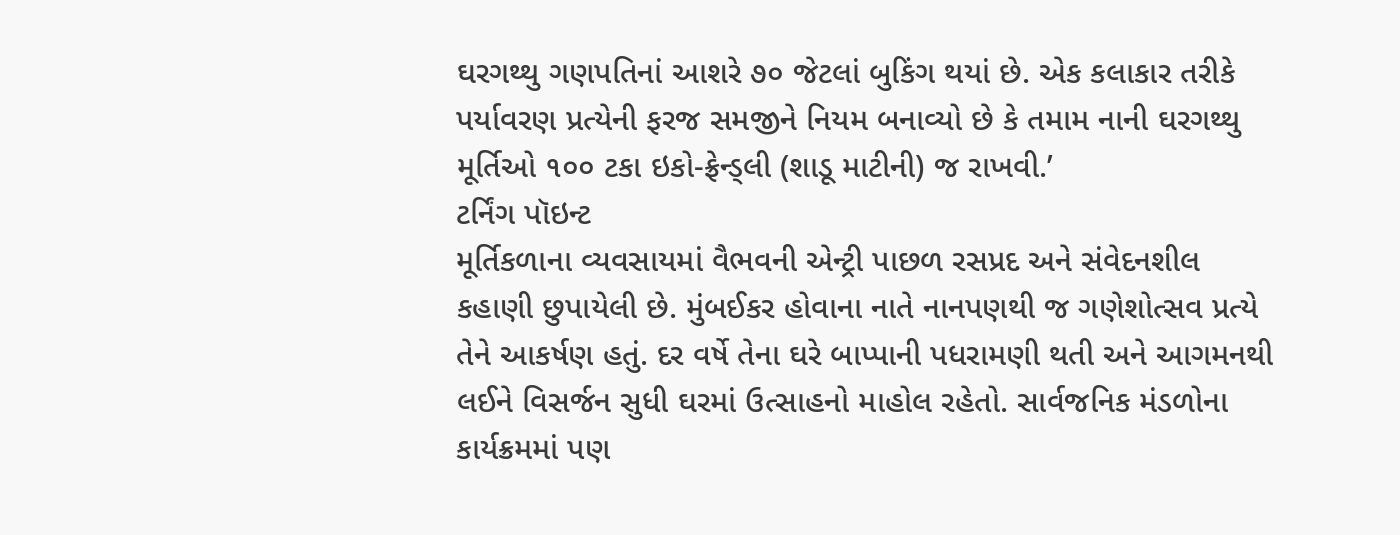ઘરગથ્થુ ગણપતિનાં આશરે ૭૦ જેટલાં બુકિંગ થયાં છે. એક કલાકાર તરીકે પર્યાવરણ પ્રત્યેની ફરજ સમજીને નિયમ બનાવ્યો છે કે તમામ નાની ઘરગથ્થુ મૂર્તિઓ ૧૦૦ ટકા ઇકો-ફ્રેન્ડ્લી (શાડૂ માટીની) જ રાખવી.’
ટર્નિંગ પૉઇન્ટ
મૂર્તિકળાના વ્યવસાયમાં વૈભવની એન્ટ્રી પાછળ રસપ્રદ અને સંવેદનશીલ કહાણી છુપાયેલી છે. મુંબઈકર હોવાના નાતે નાનપણથી જ ગણેશોત્સવ પ્રત્યે તેને આકર્ષણ હતું. દર વર્ષે તેના ઘરે બાપ્પાની પધરામણી થતી અને આગમનથી લઈને વિસર્જન સુધી ઘરમાં ઉત્સાહનો માહોલ રહેતો. સાર્વજનિક મંડળોના કાર્યક્રમમાં પણ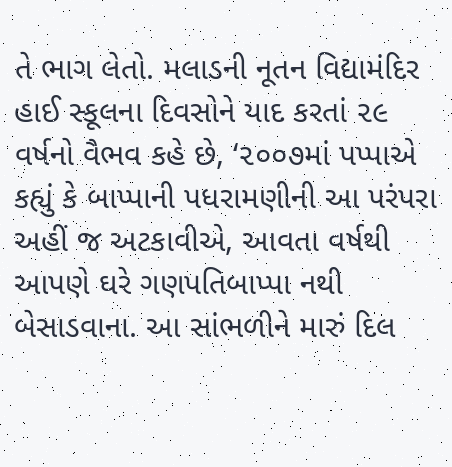તે ભાગ લેતો. મલાડની નૂતન વિદ્યામંદિર હાઈ સ્કૂલના દિવસોને યાદ કરતાં ૨૯ વર્ષનો વૈભવ કહે છે, ‘૨૦૦૭માં પપ્પાએ કહ્યું કે બાપ્પાની પધરામણીની આ પરંપરા અહીં જ અટકાવીએ, આવતા વર્ષથી આપણે ઘરે ગણપતિબાપ્પા નથી બેસાડવાના. આ સાંભળીને મારું દિલ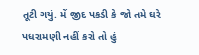તૂટી ગયું. મેં જીદ પકડી કે જો તમે ઘરે પધરામણી નહીં કરો તો હું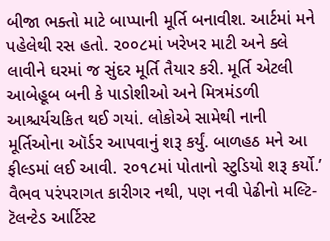બીજા ભક્તો માટે બાપ્પાની મૂર્તિ બનાવીશ. આર્ટમાં મને પહેલેથી રસ હતો. ૨૦૦૮માં ખરેખર માટી અને ક્લે લાવીને ઘરમાં જ સુંદર મૂર્તિ તૈયાર કરી. મૂર્તિ એટલી આબેહૂબ બની કે પાડોશીઓ અને મિત્રમંડળી આશ્ચર્યચકિત થઈ ગયાં. લોકોએ સામેથી નાની મૂર્તિઓના ઑર્ડર આપવાનું શરૂ કર્યું. બાળહઠ મને આ ફીલ્ડમાં લઈ આવી. ૨૦૧૮માં પોતાનો સ્ટુડિયો શરૂ કર્યો.’
વૈભવ પરંપરાગત કારીગર નથી, પણ નવી પેઢીનો મલ્ટિ-ટૅલન્ટેડ આર્ટિસ્ટ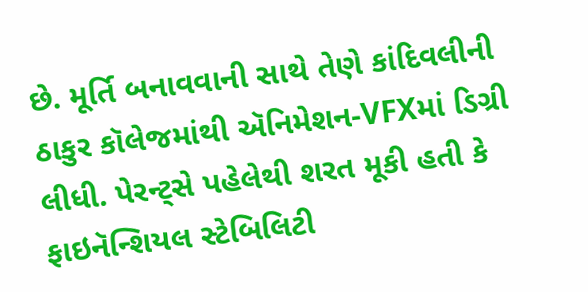છે. મૂર્તિ બનાવવાની સાથે તેણે કાંદિવલીની ઠાકુર કૉલેજમાંથી ઍનિમેશન-VFXમાં ડિગ્રી લીધી. પેરન્ટ્સે પહેલેથી શરત મૂકી હતી કે ફાઇનૅન્શિયલ સ્ટેબિલિટી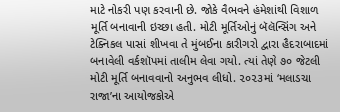માટે નોકરી પણ કરવાની છે. જોકે વૈભવને હંમેશાંથી વિશાળ મૂર્તિ બનાવાની ઇચ્છા હતી. મોટી મૂર્તિઓનું બૅલૅન્સિંગ અને ટેક્નિકલ પાસાં શીખવા તે મુંબઈના કારીગરો દ્વારા હૈદરાબાદમાં બનાવેલી વર્કશૉપમાં તાલીમ લેવા ગયો. ત્યાં તેણે ૭૦ જેટલી મોટી મૂર્તિ બનાવવાનો અનુભવ લીધો. ૨૦૨૩માં ‘મલાડચા રાજા’ના આયોજકોએ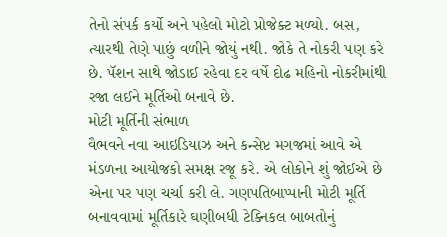તેનો સંપર્ક કર્યો અને પહેલો મોટો પ્રોજેક્ટ મળ્યો. બસ, ત્યારથી તેણે પાછું વળીને જોયું નથી. જોકે તે નોકરી પણ કરે છે. પૅશન સાથે જોડાઈ રહેવા દર વર્ષે દોઢ મહિનો નોકરીમાંથી રજા લઈને મૂર્તિઓ બનાવે છે.
મોટી મૂર્તિની સંભાળ
વૈભવને નવા આઇડિયાઝ અને કન્સેપ્ટ મગજમાં આવે એ મંડળના આયોજકો સમક્ષ રજૂ કરે. એ લોકોને શું જોઈએ છે એના પર પણ ચર્ચા કરી લે. ગણપતિબાપ્પાની મોટી મૂર્તિ બનાવવામાં મૂર્તિકારે ઘણીબધી ટેક્નિકલ બાબતોનું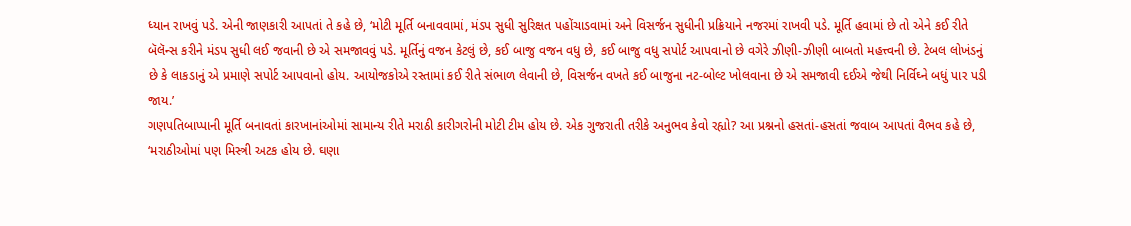ધ્યાન રાખવું પડે. એની જાણકારી આપતાં તે કહે છે, ‘મોટી મૂર્તિ બનાવવામાં, મંડપ સુધી સુરિક્ષત પહોંચાડવામાં અને વિસર્જન સુધીની પ્રક્રિયાને નજરમાં રાખવી પડે. મૂર્તિ હવામાં છે તો એને કઈ રીતે બૅલૅન્સ કરીને મંડપ સુધી લઈ જવાની છે એ સમજાવવું પડે. મૂર્તિનું વજન કેટલું છે, કઈ બાજુ વજન વધુ છે, કઈ બાજુ વધુ સપોર્ટ આપવાનો છે વગેરે ઝીણી-ઝીણી બાબતો મહત્ત્વની છે. ટેબલ લોખંડનું છે કે લાકડાનું એ પ્રમાણે સપોર્ટ આપવાનો હોય. આયોજકોએ રસ્તામાં કઈ રીતે સંભાળ લેવાની છે, વિસર્જન વખતે કઈ બાજુના નટ-બોલ્ટ ખોલવાના છે એ સમજાવી દઈએ જેથી નિર્વિઘ્ને બધું પાર પડી જાય.’
ગણપતિબાપ્પાની મૂર્તિ બનાવતાં કારખાનાંઓમાં સામાન્ય રીતે મરાઠી કારીગરોની મોટી ટીમ હોય છે. એક ગુજરાતી તરીકે અનુભવ કેવો રહ્યો? આ પ્રશ્નનો હસતાં-હસતાં જવાબ આપતાં વૈભવ કહે છે, ‘મરાઠીઓમાં પણ મિસ્ત્રી અટક હોય છે. ઘણા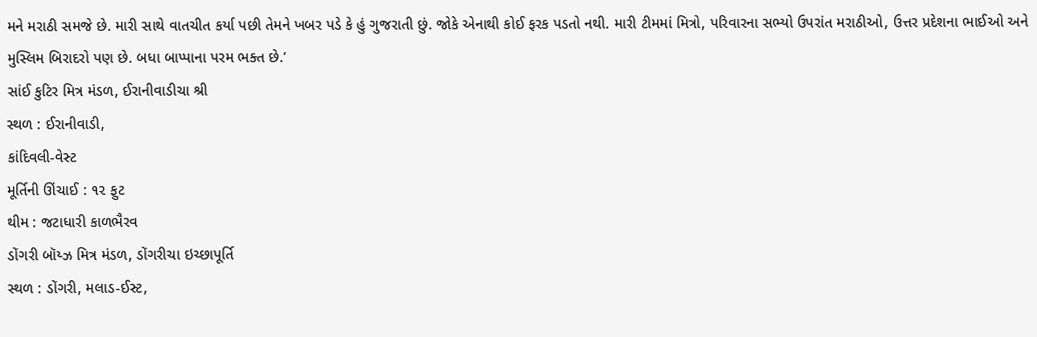મને મરાઠી સમજે છે. મારી સાથે વાતચીત કર્યા પછી તેમને ખબર પડે કે હું ગુજરાતી છું. જોકે એનાથી કોઈ ફરક પડતો નથી. મારી ટીમમાં મિત્રો, પરિવારના સભ્યો ઉપરાંત મરાઠીઓ, ઉત્તર પ્રદેશના ભાઈઓ અને મુસ્લિમ બિરાદરો પણ છે. બધા બાપ્પાના પરમ ભક્ત છે.’
સાંઈ કુટિર મિત્ર મંડળ, ઈરાનીવાડીચા શ્રી
સ્થળ : ઈરાનીવાડી,
કાંદિવલી-વેસ્ટ
મૂર્તિની ઊંચાઈ : ૧૨ ફુટ
થીમ : જટાધારી કાળભૈરવ
ડોંગરી બૉય્ઝ મિત્ર મંડળ, ડોંગરીચા ઇચ્છાપૂર્તિ
સ્થળ : ડોંગરી, મલાડ-ઈસ્ટ,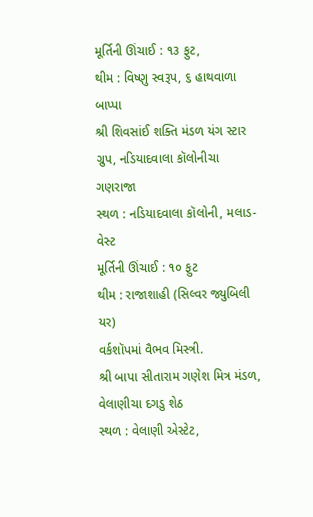મૂર્તિની ઊંચાઈ : ૧૩ ફુટ,
થીમ : વિષ્ણુ સ્વરૂપ, ૬ હાથવાળા બાપ્પા
શ્રી શિવસાંઈ શક્તિ મંડળ યંગ સ્ટાર ગ્રુપ, નડિયાદવાલા કૉલોનીચા ગણરાજા
સ્થળ : નડિયાદવાલા કૉલોની, મલાડ-વેસ્ટ
મૂર્તિની ઊંચાઈ : ૧૦ ફુટ
થીમ : રાજાશાહી (સિલ્વર જ્યુબિલી યર)
વર્કશૉપમાં વૈભવ મિસ્ત્રી.
શ્રી બાપા સીતારામ ગણેશ મિત્ર મંડળ, વેલાણીચા દગડુ શેઠ
સ્થળ : વેલાણી એસ્ટેટ,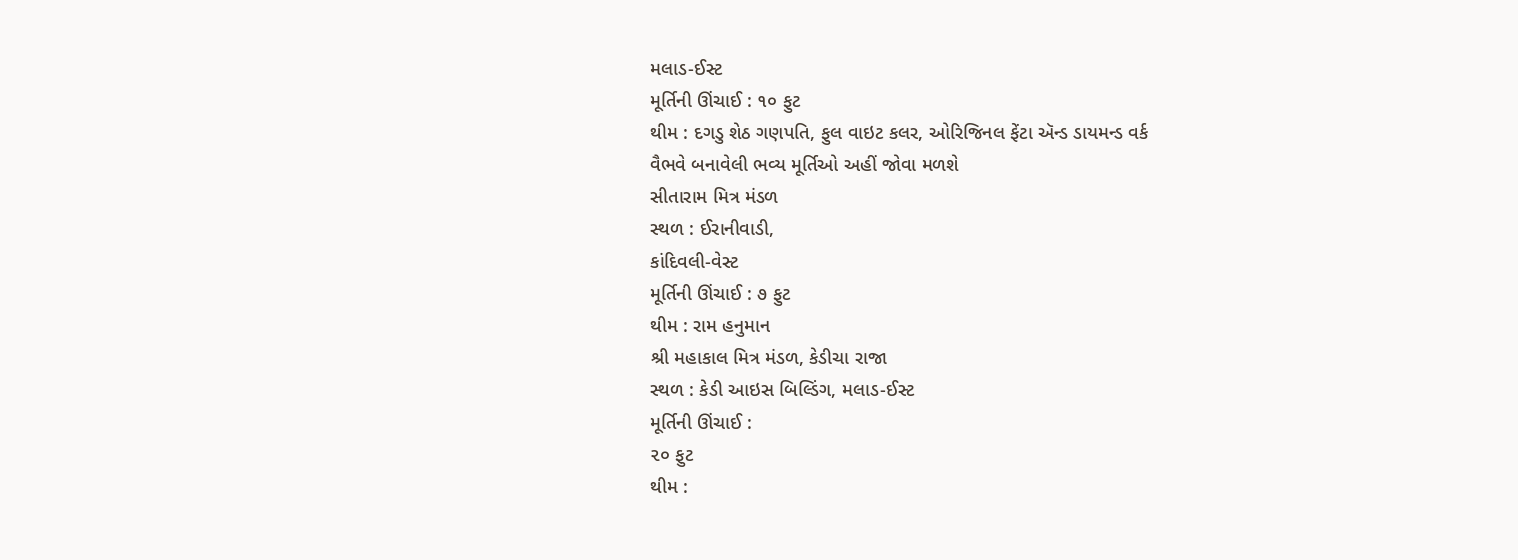મલાડ-ઈસ્ટ
મૂર્તિની ઊંચાઈ : ૧૦ ફુટ
થીમ : દગડુ શેઠ ગણપતિ, ફુલ વાઇટ કલર, ઓરિજિનલ ફેંટા ઍન્ડ ડાયમન્ડ વર્ક
વૈભવે બનાવેલી ભવ્ય મૂર્તિઓ અહીં જોવા મળશે
સીતારામ મિત્ર મંડળ
સ્થળ : ઈરાનીવાડી,
કાંદિવલી-વેસ્ટ
મૂર્તિની ઊંચાઈ : ૭ ફુટ
થીમ : રામ હનુમાન
શ્રી મહાકાલ મિત્ર મંડળ, કેડીચા રાજા
સ્થળ : કેડી આઇસ બિલ્ડિંગ, મલાડ-ઈસ્ટ
મૂર્તિની ઊંચાઈ :
૨૦ ફુટ
થીમ :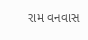રામ વનવાસ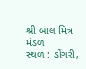શ્રી બાલ મિત્ર મંડળ
સ્થળ : ડોંગરી,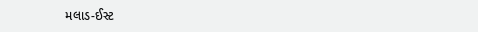મલાડ-ઈસ્ટ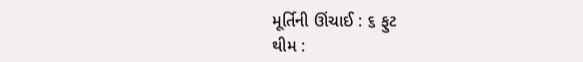મૂર્તિની ઊંચાઈ : ૬ ફુટ
થીમ :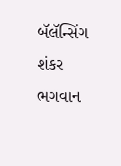બૅલૅન્સિંગ શંકર ભગવાન